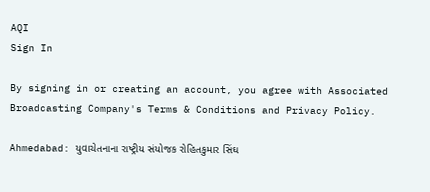AQI
Sign In

By signing in or creating an account, you agree with Associated Broadcasting Company's Terms & Conditions and Privacy Policy.

Ahmedabad: યુવાચેતનાના રાષ્ટ્રીય સંયોજક રોહિતકુમાર સિંઘ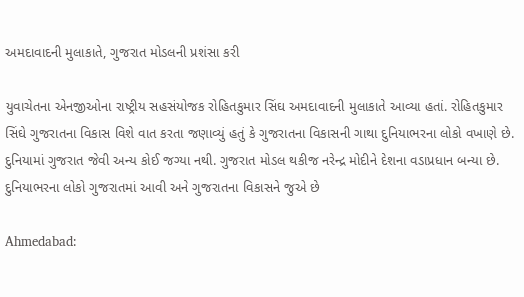અમદાવાદની મુલાકાતે, ગુજરાત મોડલની પ્રશંસા કરી

યુવાચેતના એનજીઓના રાષ્ટ્રીય સહસંયોજક રોહિતકુમાર સિંઘ અમદાવાદની મુલાકાતે આવ્યા હતાં. રોહિતકુમાર સિંઘે ગુજરાતના વિકાસ વિશે વાત કરતા જણાવ્યું હતું કે ગુજરાતના વિકાસની ગાથા દુનિયાભરના લોકો વખાણે છે. દુનિયામાં ગુજરાત જેવી અન્ય કોઈ જગ્યા નથી. ગુજરાત મોડલ થકીજ નરેન્દ્ર મોદીને દેશના વડાપ્રધાન બન્યા છે. દુનિયાભરના લોકો ગુજરાતમાં આવી અને ગુજરાતના વિકાસને જુએ છે

Ahmedabad: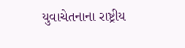યુવાચેતનાના રાષ્ટ્રીય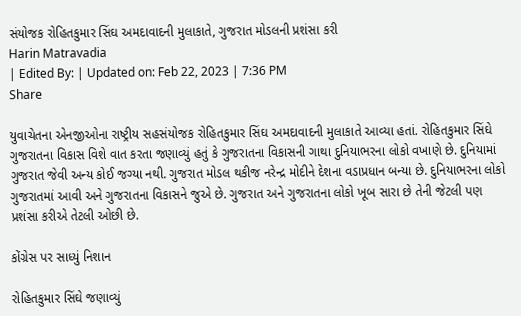સંયોજક રોહિતકુમાર સિંઘ અમદાવાદની મુલાકાતે, ગુજરાત મોડલની પ્રશંસા કરી
Harin Matravadia
| Edited By: | Updated on: Feb 22, 2023 | 7:36 PM
Share

યુવાચેતના એનજીઓના રાષ્ટ્રીય સહસંયોજક રોહિતકુમાર સિંઘ અમદાવાદની મુલાકાતે આવ્યા હતાં. રોહિતકુમાર સિંઘે ગુજરાતના વિકાસ વિશે વાત કરતા જણાવ્યું હતું કે ગુજરાતના વિકાસની ગાથા દુનિયાભરના લોકો વખાણે છે. દુનિયામાં ગુજરાત જેવી અન્ય કોઈ જગ્યા નથી. ગુજરાત મોડલ થકીજ નરેન્દ્ર મોદીને દેશના વડાપ્રધાન બન્યા છે. દુનિયાભરના લોકો ગુજરાતમાં આવી અને ગુજરાતના વિકાસને જુએ છે. ગુજરાત અને ગુજરાતના લોકો ખૂબ સારા છે તેની જેટલી પણ પ્રશંસા કરીએ તેટલી ઓછી છે.

કોંગ્રેસ પર સાધ્યું નિશાન

રોહિતકુમાર સિંઘે જણાવ્યું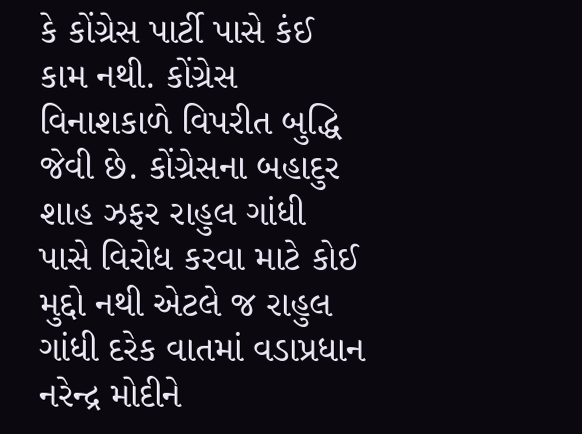કે કોંગ્રેસ પાર્ટી પાસે કંઈ કામ નથી. કોંગ્રેસ વિનાશકાળે વિપરીત બુદ્ધિ જેવી છે. કોંગ્રેસના બહાદુર શાહ ઝફર રાહુલ ગાંધી પાસે વિરોધ કરવા માટે કોઈ મુદ્દો નથી એટલે જ રાહુલ ગાંધી દરેક વાતમાં વડાપ્રધાન નરેન્દ્ર મોદીને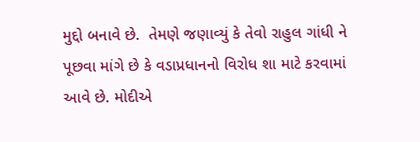મુદ્દો બનાવે છે.  તેમણે જણાવ્યું કે તેવો રાહુલ ગાંધી ને પૂછવા માંગે છે કે વડાપ્રધાનનો વિરોધ શા માટે કરવામાં આવે છે. મોદીએ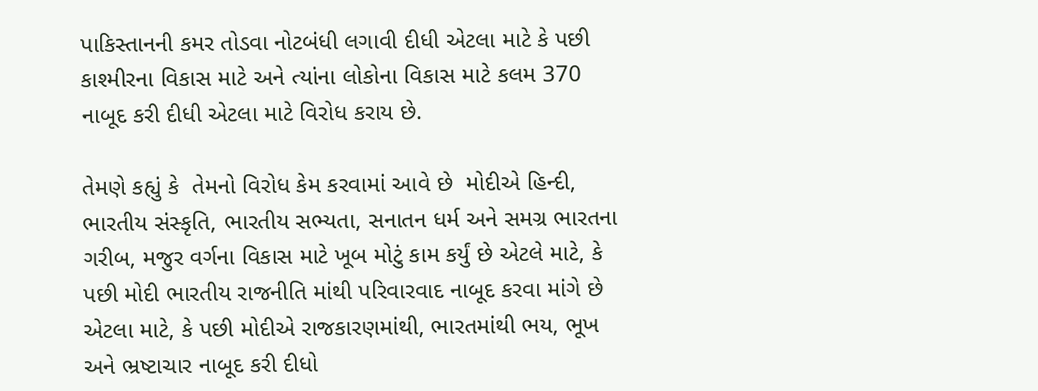પાકિસ્તાનની કમર તોડવા નોટબંધી લગાવી દીધી એટલા માટે કે પછી કાશ્મીરના વિકાસ માટે અને ત્યાંના લોકોના વિકાસ માટે કલમ 370 નાબૂદ કરી દીધી એટલા માટે વિરોધ કરાય છે.

તેમણે કહ્યું કે  તેમનો વિરોધ કેમ કરવામાં આવે છે  મોદીએ હિન્દી, ભારતીય સંસ્કૃતિ, ભારતીય સભ્યતા, સનાતન ધર્મ અને સમગ્ર ભારતના ગરીબ, મજુર વર્ગના વિકાસ માટે ખૂબ મોટું કામ કર્યું છે એટલે માટે, કે પછી મોદી ભારતીય રાજનીતિ માંથી પરિવારવાદ નાબૂદ કરવા માંગે છે એટલા માટે, કે પછી મોદીએ રાજકારણમાંથી, ભારતમાંથી ભય, ભૂખ અને ભ્રષ્ટાચાર નાબૂદ કરી દીધો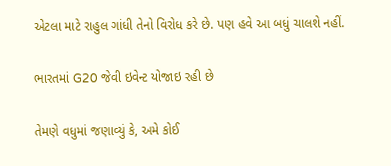એટલા માટે રાહુલ ગાંધી તેનો વિરોધ કરે છે. પણ હવે આ બધું ચાલશે નહીં.

ભારતમાં G20 જેવી ઇવેન્ટ યોજાઇ રહી છે

તેમણે વધુમાં જણાવ્યું કે, અમે કોઈ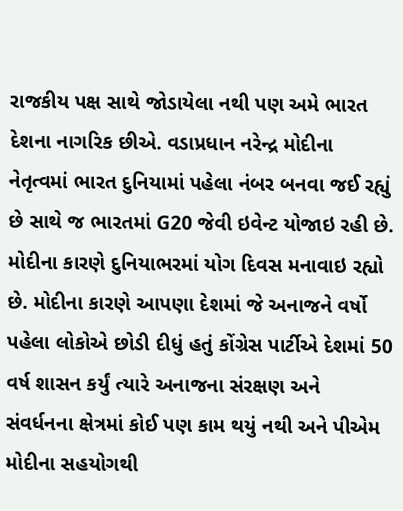રાજકીય પક્ષ સાથે જોડાયેલા નથી પણ અમે ભારત દેશના નાગરિક છીએ. વડાપ્રધાન નરેન્દ્ર મોદીના નેતૃત્વમાં ભારત દુનિયામાં પહેલા નંબર બનવા જઈ રહ્યું છે સાથે જ ભારતમાં G20 જેવી ઇવેન્ટ યોજાઇ રહી છે. મોદીના કારણે દુનિયાભરમાં યોગ દિવસ મનાવાઇ રહ્યો છે. મોદીના કારણે આપણા દેશમાં જે અનાજને વર્ષો પહેલા લોકોએ છોડી દીધું હતું કોંગ્રેસ પાર્ટીએ દેશમાં 50 વર્ષ શાસન કર્યું ત્યારે અનાજના સંરક્ષણ અને સંવર્ધનના ક્ષેત્રમાં કોઈ પણ કામ થયું નથી અને પીએમ મોદીના સહયોગથી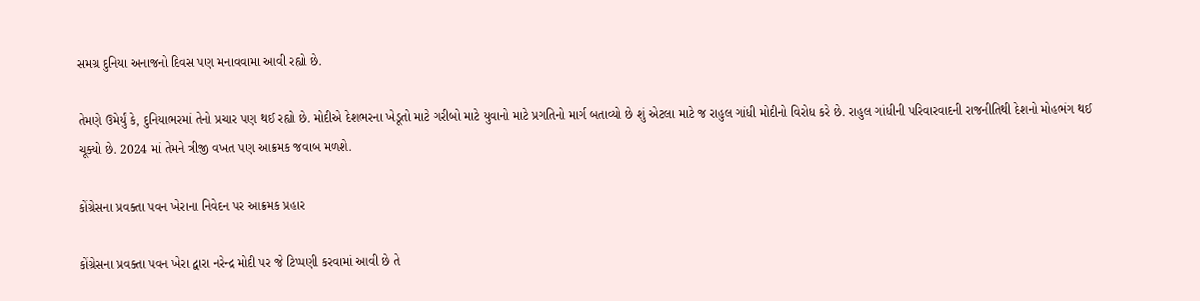સમગ્ર દુનિયા અનાજનો દિવસ પણ મનાવવામા આવી રહ્યો છે.

તેમણે ઉમેર્યું કે, દુનિયાભરમાં તેનો પ્રચાર પણ થઈ રહ્યો છે. મોદીએ દેશભરના ખેડૂતો માટે ગરીબો માટે યુવાનો માટે પ્રગતિનો માર્ગ બતાવ્યો છે શું એટલા માટે જ રાહુલ ગાંધી મોદીનો વિરોધ કરે છે. રાહુલ ગાંધીની પરિવારવાદની રાજનીતિથી દેશનો મોહભંગ થઈ ચૂક્યો છે. 2024 માં તેમને ત્રીજી વખત પણ આક્રમક જવાબ મળશે.

કોંગ્રેસના પ્રવક્તા પવન ખેરાના નિવેદન પર આક્રમક પ્રહાર

કોંગ્રેસના પ્રવક્તા પવન ખેરા દ્વારા નરેન્દ્ર મોદી પર જે ટિપ્પણી કરવામાં આવી છે તે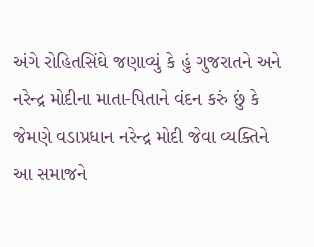અંગે રોહિતસિંઘે જણાવ્યું કે હું ગુજરાતને અને નરેન્દ્ર મોદીના માતા-પિતાને વંદન કરું છું કે જેમણે વડાપ્રધાન નરેન્દ્ર મોદી જેવા વ્યક્તિને આ સમાજને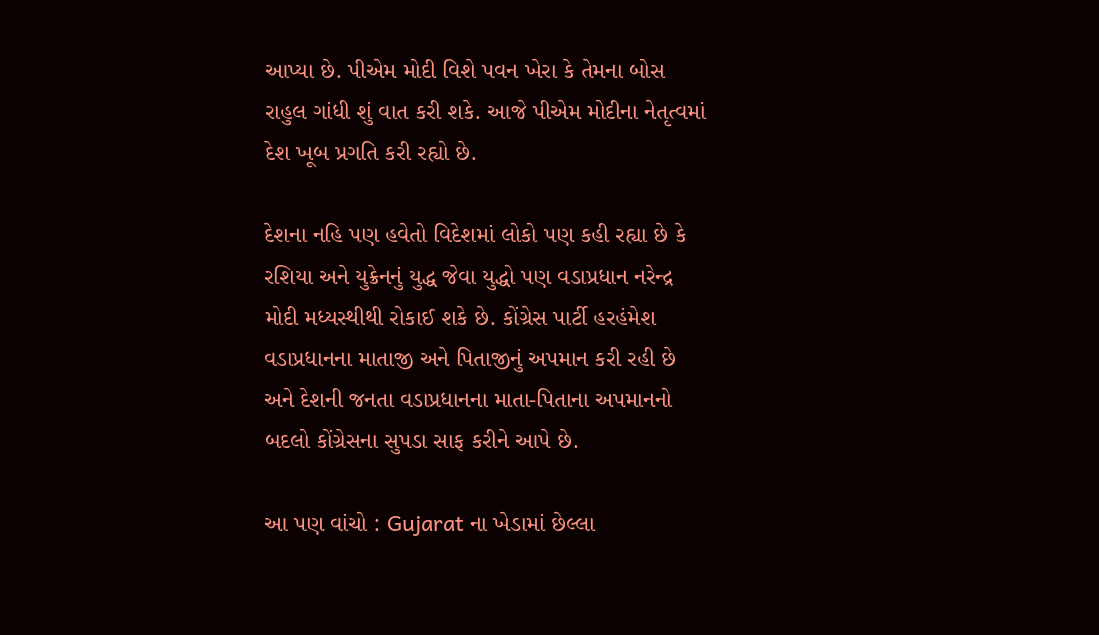આપ્યા છે. પીએમ મોદી વિશે પવન ખેરા કે તેમના બોસ રાહુલ ગાંધી શું વાત કરી શકે. આજે પીએમ મોદીના નેતૃત્વમાં દેશ ખૂબ પ્રગતિ કરી રહ્યો છે.

દેશના નહિ પણ હવેતો વિદેશમાં લોકો પણ કહી રહ્યા છે કે રશિયા અને યુક્રેનનું યુદ્ધ જેવા યુદ્ધો પણ વડાપ્રધાન નરેન્દ્ર મોદી મધ્યસ્થીથી રોકાઈ શકે છે. કોંગ્રેસ પાર્ટી હરહંમેશ વડાપ્રધાનના માતાજી અને પિતાજીનું અપમાન કરી રહી છે અને દેશની જનતા વડાપ્રધાનના માતા-પિતાના અપમાનનો બદલો કોંગ્રેસના સુપડા સાફ કરીને આપે છે.

આ પણ વાંચો : Gujarat ના ખેડામાં છેલ્લા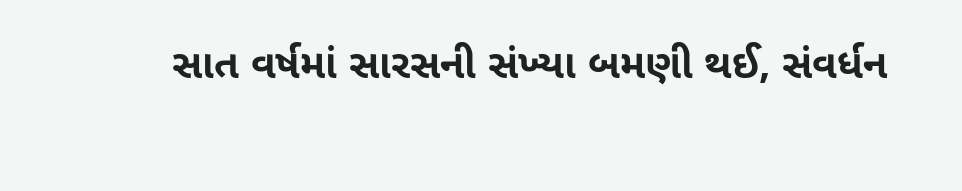સાત વર્ષમાં સારસની સંખ્યા બમણી થઈ, સંવર્ધન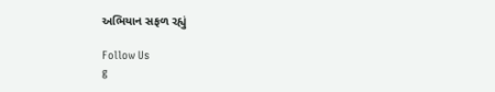અભિયાન સફળ રહ્યું

Follow Us
g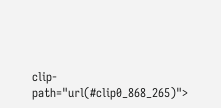clip-path="url(#clip0_868_265)">